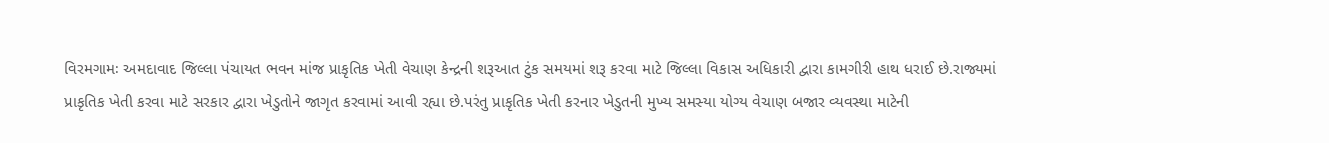વિરમગામઃ અમદાવાદ જિલ્લા પંચાયત ભવન માંજ પ્રાકૃતિક ખેતી વેચાણ કેન્દ્રની શરૂઆત ટુંક સમયમાં શરૂ કરવા માટે જિલ્લા વિકાસ અધિકારી દ્વારા કામગીરી હાથ ધરાઈ છે.રાજ્યમાં
પ્રાકૃતિક ખેતી કરવા માટે સરકાર દ્વારા ખેડુતોને જાગૃત કરવામાં આવી રહ્યા છે.પરંતુ પ્રાકૃતિક ખેતી કરનાર ખેડુતની મુખ્ય સમસ્યા યોગ્ય વેચાણ બજાર વ્યવસ્થા માટેની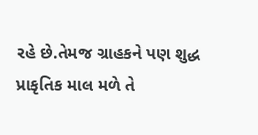રહે છે.તેમજ ગ્રાહકને પણ શુદ્ધ પ્રાકૃતિક માલ મળે તે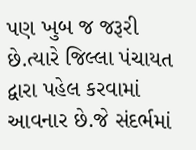પણ ખુબ જ જરૂરી છે.ત્યારે જિલ્લા પંચાયત દ્વારા પહેલ કરવામાં આવનાર છે.જે સંદર્ભમાં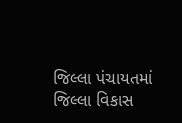જિલ્લા પંચાયતમાં જિલ્લા વિકાસ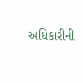અધિકારીની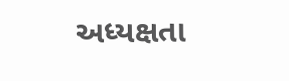અધ્યક્ષતા